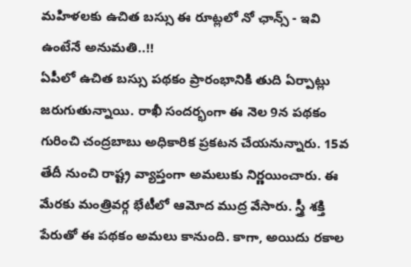మహిళలకు ఉచిత బస్సు ఈ రూట్లలో నో ఛాన్స్ - ఇవి ఉంటేనే అనుమతి..!!
ఏపీలో ఉచిత బస్సు పథకం ప్రారంభానికి తుది ఏర్పాట్లు జరుగుతున్నాయి. రాఖీ సందర్భంగా ఈ నెల 9న పథకం గురించి చంద్రబాబు అధికారిక ప్రకటన చేయనున్నారు. 15వ తేదీ నుంచి రాష్ట్ర వ్యాప్తంగా అమలుకు నిర్ణయించారు. ఈ మేరకు మంత్రివర్గ భేటీలో ఆమోద ముద్ర వేసారు. స్త్రీ శక్తి పేరుతో ఈ పథకం అమలు కానుంది. కాగా, అయిదు రకాల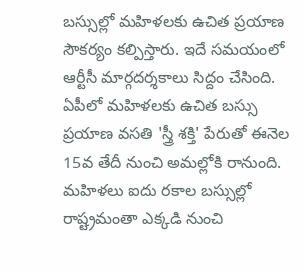బస్సుల్లో మహిళలకు ఉచిత ప్రయాణ సౌకర్యం కల్పిస్తారు. ఇదే సమయంలో ఆర్టీసీ మార్గదర్శకాలు సిద్దం చేసింది.
ఏపీలో మహిళలకు ఉచిత బస్సు ప్రయాణ వసతి 'స్త్రీ శక్తి' పేరుతో ఈనెల 15వ తేదీ నుంచి అమల్లోకి రానుంది. మహిళలు ఐదు రకాల బస్సుల్లో రాష్ట్రమంతా ఎక్కడి నుంచి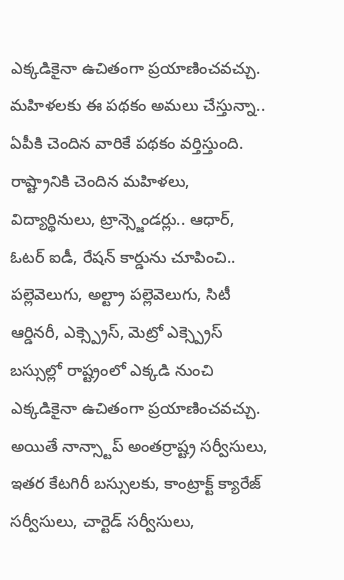ఎక్కడికైనా ఉచితంగా ప్రయాణించవచ్చు. మహిళలకు ఈ పథకం అమలు చేస్తున్నా.. ఏపీకి చెందిన వారికే పథకం వర్తిస్తుంది. రాష్ట్రానికి చెందిన మహిళలు, విద్యార్థినులు, ట్రాన్స్జెండర్లు.. ఆధార్, ఓటర్ ఐడీ, రేషన్ కార్డును చూపించి.. పల్లెవెలుగు, అల్ట్రా పల్లెవెలుగు, సిటీ ఆర్డినరీ, ఎక్స్ప్రెస్, మెట్రో ఎక్స్ప్రెస్ బస్సుల్లో రాష్ట్రంలో ఎక్కడి నుంచి ఎక్కడికైనా ఉచితంగా ప్రయాణించవచ్చు. అయితే నాన్స్టాప్ అంతర్రాష్ట్ర సర్వీసులు, ఇతర కేటగిరీ బస్సులకు, కాంట్రాక్ట్ క్యారేజ్ సర్వీసులు, చార్టెడ్ సర్వీసులు,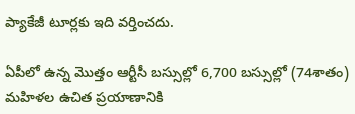ప్యాకేజీ టూర్లకు ఇది వర్తించదు.

ఏపీలో ఉన్న మొత్తం ఆర్టీసీ బస్సుల్లో 6,700 బస్సుల్లో (74శాతం) మహిళల ఉచిత ప్రయాణానికి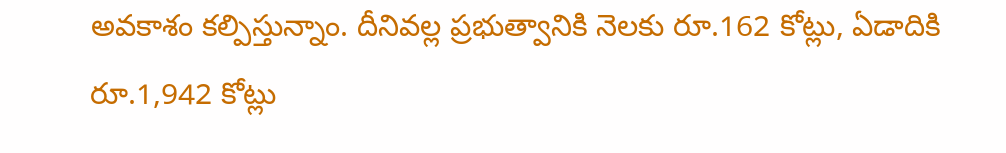అవకాశం కల్పిస్తున్నాం. దీనివల్ల ప్రభుత్వానికి నెలకు రూ.162 కోట్లు, ఏడాదికి రూ.1,942 కోట్లు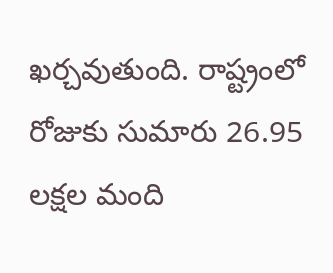ఖర్చవుతుంది. రాష్ట్రంలో రోజుకు సుమారు 26.95 లక్షల మంది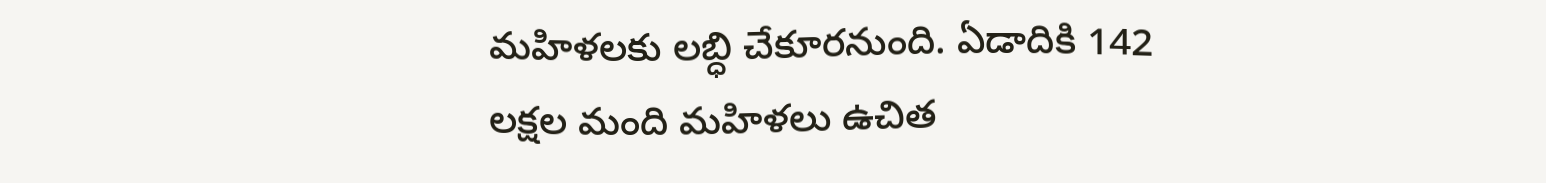మహిళలకు లబ్ధి చేకూరనుంది. ఏడాదికి 142 లక్షల మంది మహిళలు ఉచిత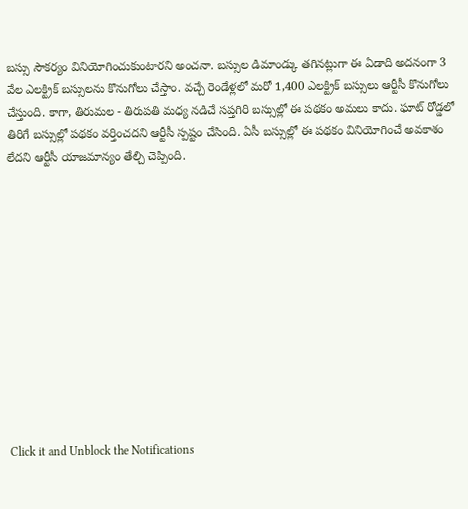బస్సు సౌకర్యం వినియోగించుకుంటారని అంచనా. బస్సుల డిమాండ్కు తగినట్లుగా ఈ ఏడాది అదనంగా 3 వేల ఎలక్ట్రిక్ బస్సులను కొనుగోలు చేస్తాం. వచ్చే రెండేళ్లలో మరో 1,400 ఎలక్ట్రిక్ బస్సులు ఆర్టీసీ కొనుగోలు చేస్తుంది. కాగా, తిరుమల - తిరుపతి మధ్య నడిచే సప్తగిరి బస్సుల్లో ఈ పథకం అమలు కాదు. ఘాట్ రోడ్డలో తిరిగే బస్సుల్లో పథకం వర్తించదని ఆర్టీసీ స్పష్టం చేసింది. ఏసీ బస్సుల్లో ఈ పథకం వినియోగించే అవకాశం లేదని ఆర్టీసీ యాజమాన్యం తేల్చి చెప్పింది.












Click it and Unblock the Notifications